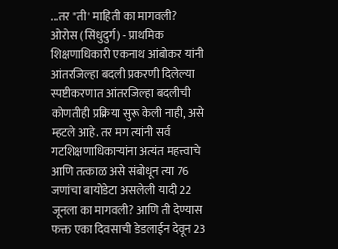...तर "ती' माहिती का मागवली?  ओरोस (सिंधुदुर्ग) - प्राथमिक शिक्षणाधिकारी एकनाथ आंबोकर यांनी आंतरजिल्हा बदली प्रकरणी दिलेल्या स्पष्टीकरणात आंतरजिल्हा बदलीची कोणतीही प्रक्रिया सुरू केली नाही, असे म्हटले आहे. तर मग त्यांनी सर्व गटशिक्षणाधिकाऱ्यांना अत्यंत महत्त्वाचे आणि तत्काळ असे संबोधून त्या 76 जणांचा बायोडेटा असलेली यादी 22 जूनला का मागवली? आणि ती देण्यास फक्त एका दिवसाची डेडलाईन देवून 23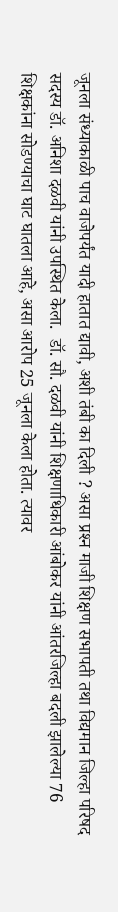जूनला संध्याकाळी पाच वाजेपर्यंत यादी हातात द्यावी, अशी तंबी का दिली ? असा प्रश्‍न माजी शिक्षण सभापती तथा विद्यमान जिल्हा परिषद सदस्य डॉ. अनिशा दळवी यांनी उपस्थित केला.  डॉ. सौ. दळवी यांनी शिक्षणाधिकारी आंबोकर यांनी आंतरजिल्हा बदली झालेल्या 76 शिक्षकांना सोडण्याचा घाट घातला आहे, असा आरोप 25 जूनला केला होता. त्यावर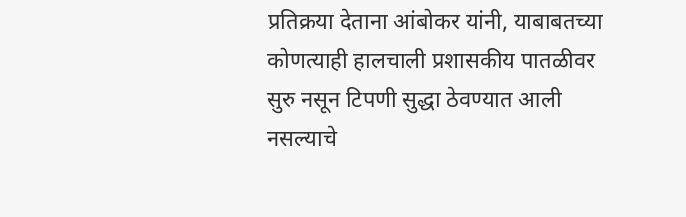प्रतिक्रया देताना आंबोकर यांनी, याबाबतच्या कोणत्याही हालचाली प्रशासकीय पातळीवर सुरु नसून टिपणी सुद्धा ठेवण्यात आली नसल्याचे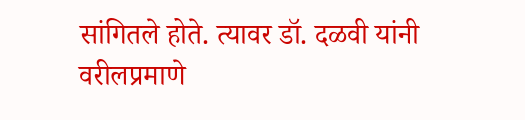सांगितले होते. त्यावर डॉ. दळवी यांनी वरीलप्रमाणे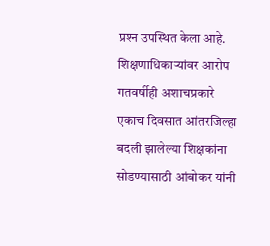प्रश्‍न उपस्थित केला आहे.  शिक्षणाधिकाऱ्यांवर आरोप  गतवर्षीही अशाचप्रकारे एकाच दिवसात आंतरजिल्हा बदली झालेल्या शिक्षकांना सोडण्यासाठी आंबोकर यांनी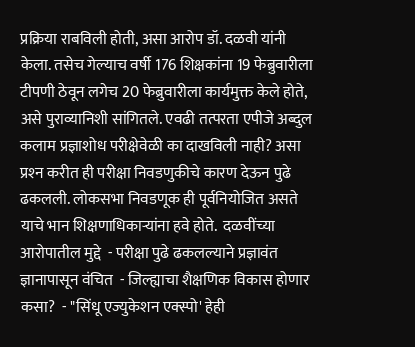प्रक्रिया राबविली होती, असा आरोप डॉ. दळवी यांनी केला. तसेच गेल्याच वर्षी 176 शिक्षकांना 19 फेब्रुवारीला टीपणी ठेवून लगेच 20 फेब्रुवारीला कार्यमुक्त केले होते, असे पुराव्यानिशी सांगितले. एवढी तत्परता एपीजे अब्दुल कलाम प्रज्ञाशोध परीक्षेवेळी का दाखविली नाही? असा प्रश्‍न करीत ही परीक्षा निवडणुकीचे कारण देऊन पुढे ढकलली. लोकसभा निवडणूक ही पूर्वनियोजित असते याचे भान शिक्षणाधिकाऱ्यांना हवे होते.  दळवींच्या आरोपातील मुद्दे  - परीक्षा पुढे ढकलल्याने प्रज्ञावंत ज्ञानापासून वंचित  - जिल्ह्याचा शैक्षणिक विकास होणार कसा?  - "सिंधू एज्युकेशन एक्‍स्पो' हेही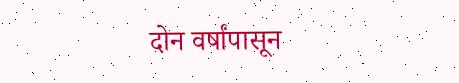दोन वर्षांपासून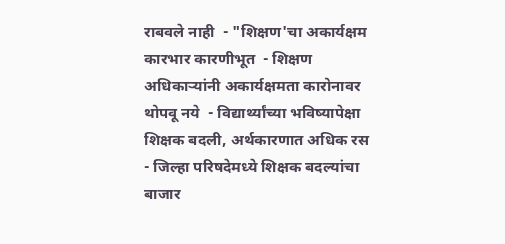राबवले नाही  - "शिक्षण'चा अकार्यक्षम कारभार कारणीभूत  - शिक्षण अधिकाऱ्यांनी अकार्यक्षमता कारोनावर थोपवू नये  - विद्यार्थ्यांच्या भविष्यापेक्षा शिक्षक बदली, अर्थकारणात अधिक रस  - जिल्हा परिषदेमध्ये शिक्षक बदल्यांचा बाजार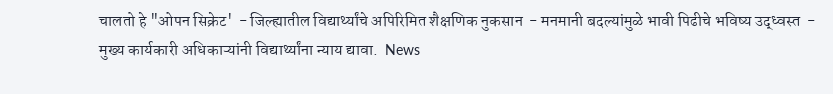चालतो हे "ओपन सिक्रेट'  - जिल्ह्यातील विद्यार्थ्यांचे अपिरिमित शैक्षणिक नुकसान  - मनमानी बदल्यांमुळे भावी पिढीचे भविष्य उद्‌ध्वस्त  - मुख्य कार्यकारी अधिकाऱ्यांनी विद्यार्थ्यांना न्याय द्यावा.  News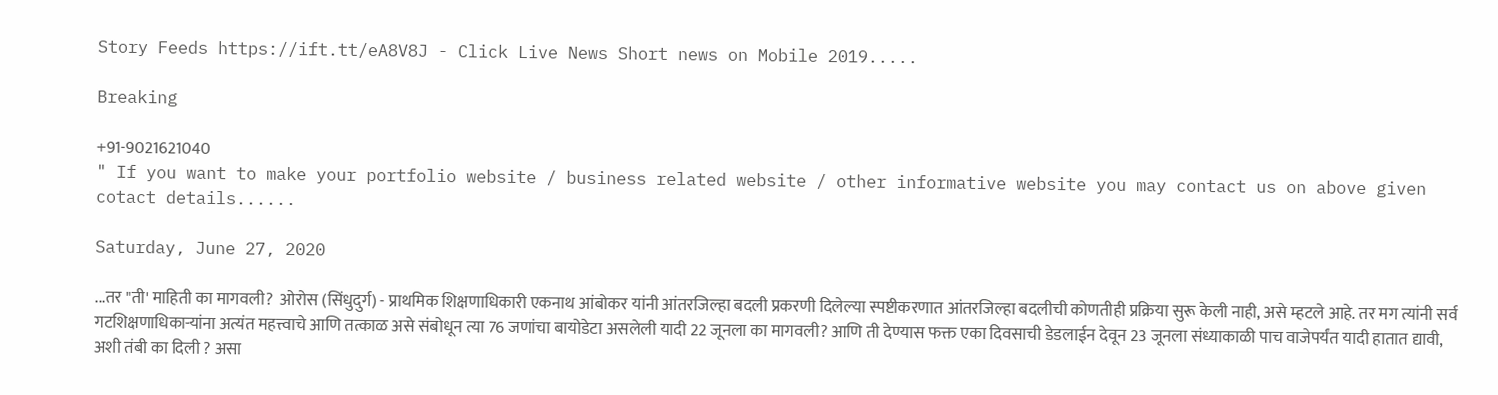Story Feeds https://ift.tt/eA8V8J - Click Live News Short news on Mobile 2019.....

Breaking

+91-9021621040
" If you want to make your portfolio website / business related website / other informative website you may contact us on above given cotact details......

Saturday, June 27, 2020

...तर "ती' माहिती का मागवली?  ओरोस (सिंधुदुर्ग) - प्राथमिक शिक्षणाधिकारी एकनाथ आंबोकर यांनी आंतरजिल्हा बदली प्रकरणी दिलेल्या स्पष्टीकरणात आंतरजिल्हा बदलीची कोणतीही प्रक्रिया सुरू केली नाही, असे म्हटले आहे. तर मग त्यांनी सर्व गटशिक्षणाधिकाऱ्यांना अत्यंत महत्त्वाचे आणि तत्काळ असे संबोधून त्या 76 जणांचा बायोडेटा असलेली यादी 22 जूनला का मागवली? आणि ती देण्यास फक्त एका दिवसाची डेडलाईन देवून 23 जूनला संध्याकाळी पाच वाजेपर्यंत यादी हातात द्यावी, अशी तंबी का दिली ? असा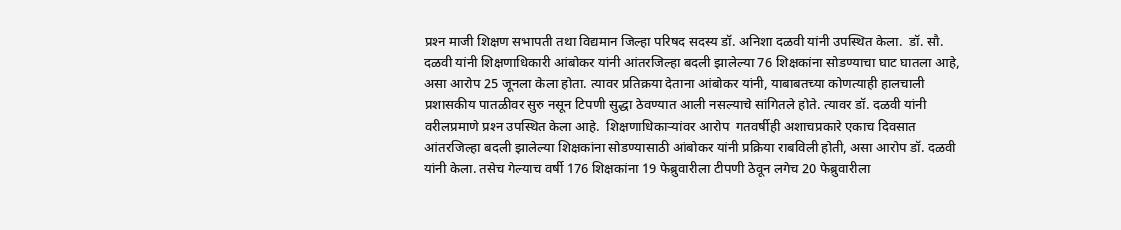प्रश्‍न माजी शिक्षण सभापती तथा विद्यमान जिल्हा परिषद सदस्य डॉ. अनिशा दळवी यांनी उपस्थित केला.  डॉ. सौ. दळवी यांनी शिक्षणाधिकारी आंबोकर यांनी आंतरजिल्हा बदली झालेल्या 76 शिक्षकांना सोडण्याचा घाट घातला आहे, असा आरोप 25 जूनला केला होता. त्यावर प्रतिक्रया देताना आंबोकर यांनी, याबाबतच्या कोणत्याही हालचाली प्रशासकीय पातळीवर सुरु नसून टिपणी सुद्धा ठेवण्यात आली नसल्याचे सांगितले होते. त्यावर डॉ. दळवी यांनी वरीलप्रमाणे प्रश्‍न उपस्थित केला आहे.  शिक्षणाधिकाऱ्यांवर आरोप  गतवर्षीही अशाचप्रकारे एकाच दिवसात आंतरजिल्हा बदली झालेल्या शिक्षकांना सोडण्यासाठी आंबोकर यांनी प्रक्रिया राबविली होती, असा आरोप डॉ. दळवी यांनी केला. तसेच गेल्याच वर्षी 176 शिक्षकांना 19 फेब्रुवारीला टीपणी ठेवून लगेच 20 फेब्रुवारीला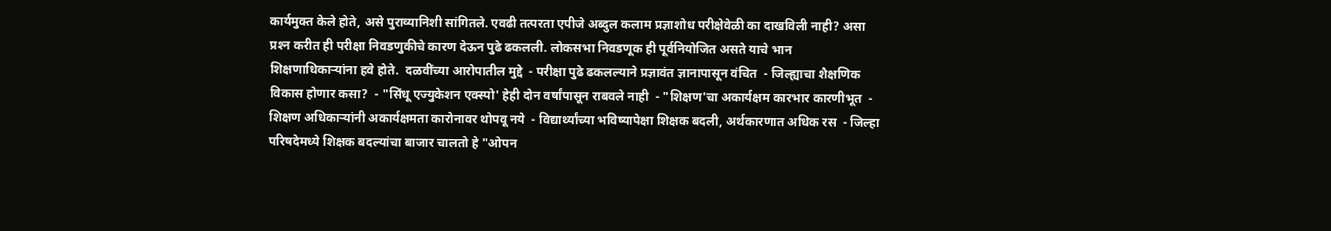कार्यमुक्त केले होते, असे पुराव्यानिशी सांगितले. एवढी तत्परता एपीजे अब्दुल कलाम प्रज्ञाशोध परीक्षेवेळी का दाखविली नाही? असा प्रश्‍न करीत ही परीक्षा निवडणुकीचे कारण देऊन पुढे ढकलली. लोकसभा निवडणूक ही पूर्वनियोजित असते याचे भान शिक्षणाधिकाऱ्यांना हवे होते.  दळवींच्या आरोपातील मुद्दे  - परीक्षा पुढे ढकलल्याने प्रज्ञावंत ज्ञानापासून वंचित  - जिल्ह्याचा शैक्षणिक विकास होणार कसा?  - "सिंधू एज्युकेशन एक्‍स्पो' हेही दोन वर्षांपासून राबवले नाही  - "शिक्षण'चा अकार्यक्षम कारभार कारणीभूत  - शिक्षण अधिकाऱ्यांनी अकार्यक्षमता कारोनावर थोपवू नये  - विद्यार्थ्यांच्या भविष्यापेक्षा शिक्षक बदली, अर्थकारणात अधिक रस  - जिल्हा परिषदेमध्ये शिक्षक बदल्यांचा बाजार चालतो हे "ओपन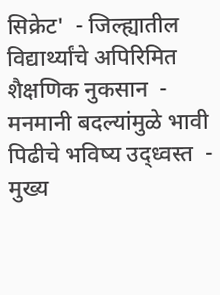सिक्रेट'  - जिल्ह्यातील विद्यार्थ्यांचे अपिरिमित शैक्षणिक नुकसान  - मनमानी बदल्यांमुळे भावी पिढीचे भविष्य उद्‌ध्वस्त  - मुख्य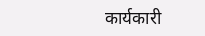कार्यकारी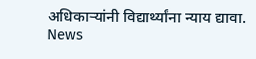अधिकाऱ्यांनी विद्यार्थ्यांना न्याय द्यावा.  News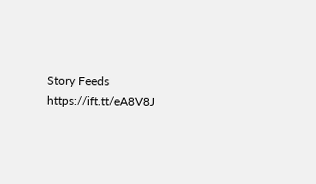Story Feeds https://ift.tt/eA8V8J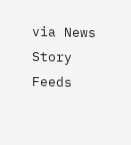via News Story Feeds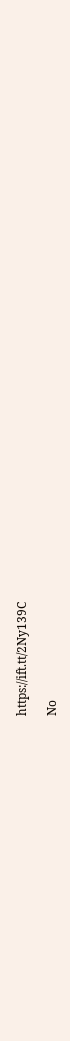https://ift.tt/2Ny139C

No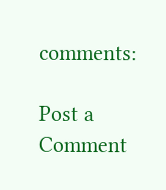comments:

Post a Comment